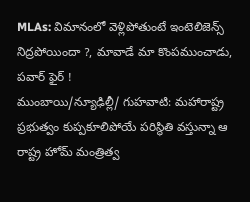MLAs: విమానంలో వెళ్లిపోతుంటే ఇంటెలిజెన్స్ నిద్రపోయిందా ?, మావాడే మా కొంపముంచాడు, పవార్ ఫైర్ !
ముంబాయి/న్యూఢిల్లీ/ గుహవాటి: మహారాష్ట్ర ప్రభుత్వం కుప్పకూలిపోయే పరిస్థితి వస్తున్నా ఆ రాష్ట్ర హోమ్ మంత్రిత్వ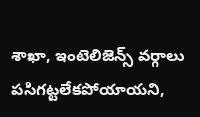శాఖా, ఇంటెలిజెన్స్ వర్గాలు పసిగట్టలేకపోయాయని,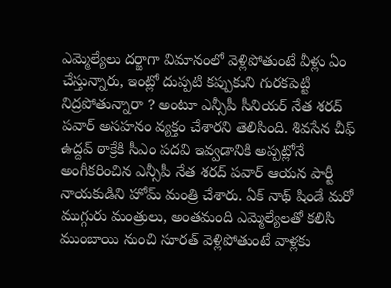ఎమ్మెల్యేలు దర్జాగా విమానంలో వెళ్లిపోతుంటే వీళ్లు ఏం చేస్తున్నారు, ఇంట్లో దుప్పటి కప్పుకుని గురకపెట్టి నిద్రపోతున్నారా ? అంటూ ఎన్సీపీ సీనియర్ నేత శరద్ పవార్ అసహనం వ్యక్తం చేశారని తెలిసింది. శివసేన చీఫ్ ఉద్దవ్ ఠాక్రేకి సీఎం పదవి ఇవ్వడానికి అప్పట్లోనే అంగీకరించిన ఎన్సీపీ నేత శరద్ పవార్ ఆయన పార్టీ నాయకుడిని హోమ్ మంత్రి చేశారు. ఏక్ నాథ్ షిండే మరో ముగ్గురు మంత్రులు, అంతమంది ఎమ్మెల్యేలతో కలిసి ముంబాయి నుంచి సూరత్ వెళ్లిపోతుంటే వాళ్లకు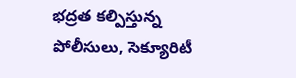భద్రత కల్పిస్తున్న పోలీసులు, సెక్యూరిటీ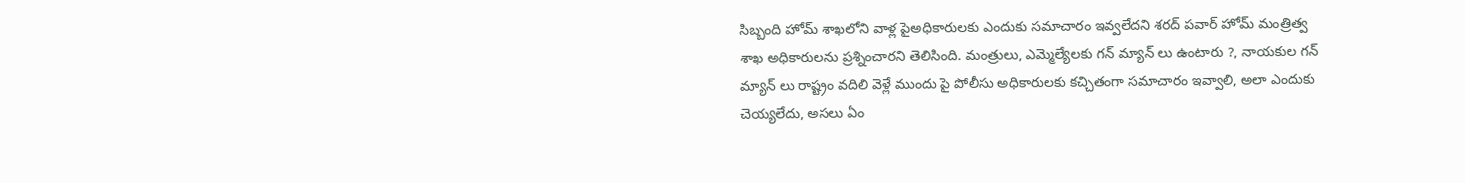సిబ్బంది హోమ్ శాఖలోని వాళ్ల పైఅధికారులకు ఎందుకు సమాచారం ఇవ్వలేదని శరద్ పవార్ హోమ్ మంత్రిత్వ శాఖ అధికారులను ప్రశ్నించారని తెలిసింది. మంత్రులు, ఎమ్మెల్యేలకు గన్ మ్యాన్ లు ఉంటారు ?, నాయకుల గన్ మ్యాన్ లు రాష్ట్రం వదిలి వెళ్లే ముందు పై పోలీసు అధికారులకు కచ్చితంగా సమాచారం ఇవ్వాలి, అలా ఎందుకు చెయ్యలేదు, అసలు ఏం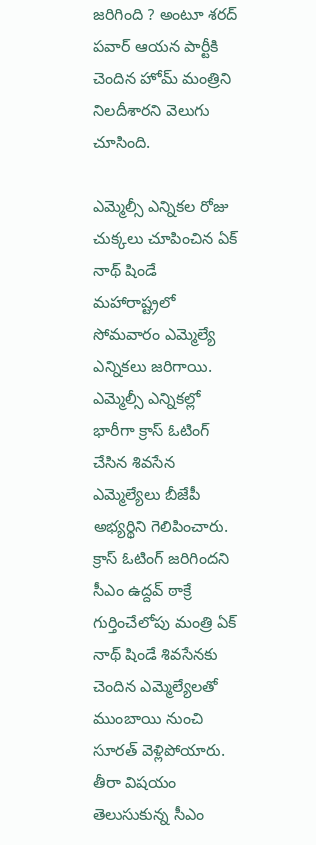జరిగింది ? అంటూ శరద్ పవార్ ఆయన పార్టీకి చెందిన హోమ్ మంత్రిని నిలదీశారని వెలుగు చూసింది.

ఎమ్మెల్సీ ఎన్నికల రోజు చుక్కలు చూపించిన ఏక్ నాథ్ షిండే
మహారాష్ట్రలో సోమవారం ఎమ్మెల్యే ఎన్నికలు జరిగాయి. ఎమ్మెల్సీ ఎన్నికల్లో భారీగా క్రాస్ ఓటింగ్ చేసిన శివసేన ఎమ్మెల్యేలు బీజేపీ అభ్యర్థిని గెలిపించారు. క్రాస్ ఓటింగ్ జరిగిందని సీఎం ఉద్దవ్ ఠాక్రే గుర్తించేలోపు మంత్రి ఏక్ నాథ్ షిండే శివసేనకు చెందిన ఎమ్మెల్యేలతో ముంబాయి నుంచి సూరత్ వెళ్లిపోయారు. తీరా విషయం తెలుసుకున్న సీఎం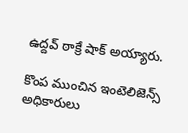ఉద్దవ్ ఠాక్రే షాక్ అయ్యారు.

కొంప ముంచిన ఇంటెలిజెన్స్ అధికారులు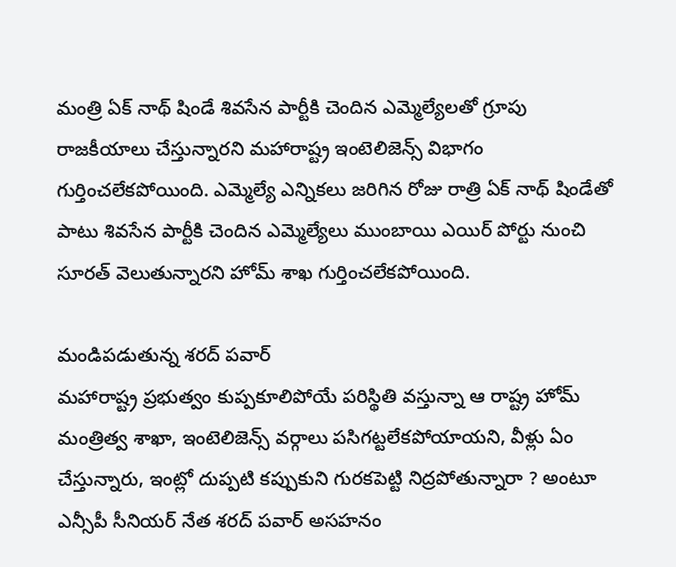మంత్రి ఏక్ నాథ్ షిండే శివసేన పార్టీకి చెందిన ఎమ్మెల్యేలతో గ్రూపు రాజకీయాలు చేస్తున్నారని మహారాష్ట్ర ఇంటెలిజెన్స్ విభాగం గుర్తించలేకపోయింది. ఎమ్మెల్యే ఎన్నికలు జరిగిన రోజు రాత్రి ఏక్ నాథ్ షిండేతో పాటు శివసేన పార్టీకి చెందిన ఎమ్మెల్యేలు ముంబాయి ఎయిర్ పోర్టు నుంచి సూరత్ వెలుతున్నారని హోమ్ శాఖ గుర్తించలేకపోయింది.

మండిపడుతున్న శరద్ పవార్
మహారాష్ట్ర ప్రభుత్వం కుప్పకూలిపోయే పరిస్థితి వస్తున్నా ఆ రాష్ట్ర హోమ్ మంత్రిత్వ శాఖా, ఇంటెలిజెన్స్ వర్గాలు పసిగట్టలేకపోయాయని, వీళ్లు ఏం చేస్తున్నారు, ఇంట్లో దుప్పటి కప్పుకుని గురకపెట్టి నిద్రపోతున్నారా ? అంటూ ఎన్సీపీ సీనియర్ నేత శరద్ పవార్ అసహనం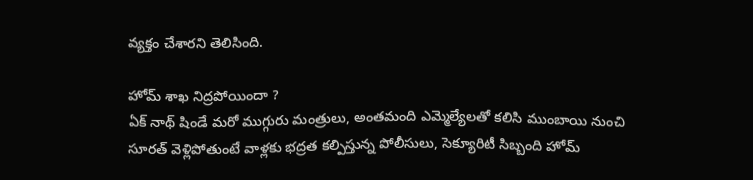వ్యక్తం చేశారని తెలిసింది.

హోమ్ శాఖ నిద్రపోయిందా ?
ఏక్ నాథ్ షిండే మరో ముగ్గురు మంత్రులు, అంతమంది ఎమ్మెల్యేలతో కలిసి ముంబాయి నుంచి సూరత్ వెళ్లిపోతుంటే వాళ్లకు భద్రత కల్పిస్తున్న పోలీసులు, సెక్యూరిటీ సిబ్బంది హోమ్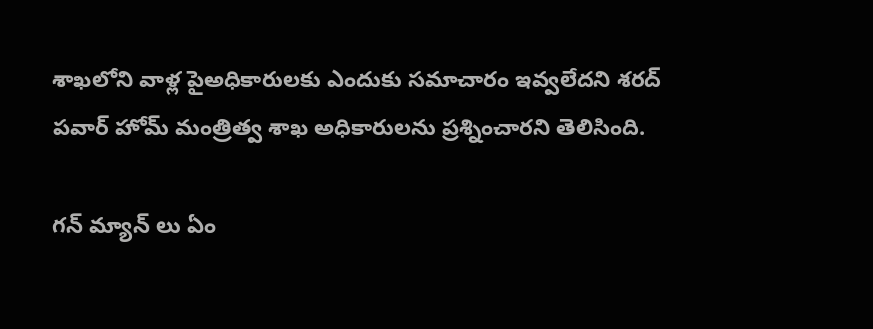శాఖలోని వాళ్ల పైఅధికారులకు ఎందుకు సమాచారం ఇవ్వలేదని శరద్ పవార్ హోమ్ మంత్రిత్వ శాఖ అధికారులను ప్రశ్నించారని తెలిసింది.

గన్ మ్యాన్ లు ఏం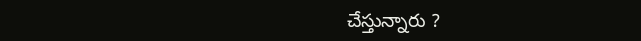చేస్తున్నారు ?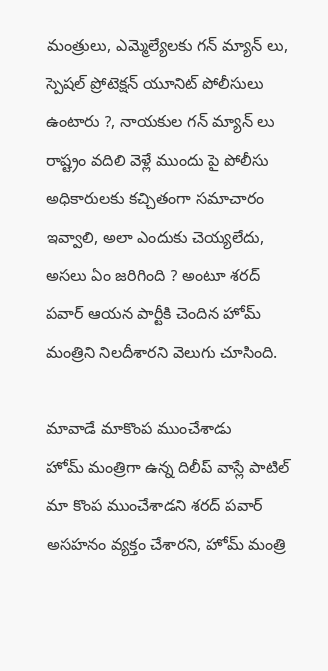మంత్రులు, ఎమ్మెల్యేలకు గన్ మ్యాన్ లు, స్పెషల్ ప్రోటెక్షన్ యూనిట్ పోలీసులు ఉంటారు ?, నాయకుల గన్ మ్యాన్ లు రాష్ట్రం వదిలి వెళ్లే ముందు పై పోలీసు అధికారులకు కచ్చితంగా సమాచారం ఇవ్వాలి, అలా ఎందుకు చెయ్యలేదు, అసలు ఏం జరిగింది ? అంటూ శరద్ పవార్ ఆయన పార్టీకి చెందిన హోమ్ మంత్రిని నిలదీశారని వెలుగు చూసింది.

మావాడే మాకొంప ముంచేశాడు
హోమ్ మంత్రిగా ఉన్న దిలీప్ వాస్లే పాటిల్ మా కొంప ముంచేశాడని శరద్ పవార్ అసహనం వ్యక్తం చేశారని, హోమ్ మంత్రి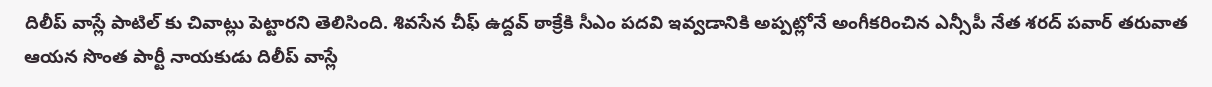దిలీప్ వాస్లే పాటిల్ కు చివాట్లు పెట్టారని తెలిసింది. శివసేన చీఫ్ ఉద్దవ్ ఠాక్రేకి సీఎం పదవి ఇవ్వడానికి అప్పట్లోనే అంగీకరించిన ఎన్సీపీ నేత శరద్ పవార్ తరువాత ఆయన సొంత పార్టీ నాయకుడు దిలీప్ వాస్లే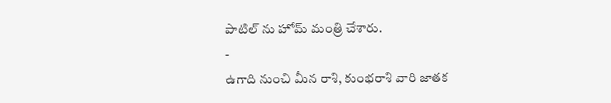పాటిల్ ను హోమ్ మంత్రి చేశారు.
-
ఉగాది నుంచి మీన రాశి, కుంభరాశి వారి జాతక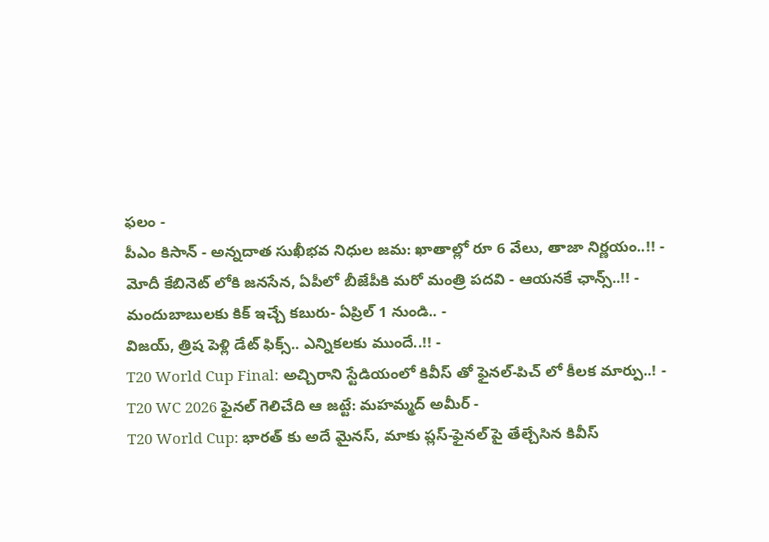ఫలం -
పీఎం కిసాన్ - అన్నదాత సుఖీభవ నిధుల జమ: ఖాతాల్లో రూ 6 వేలు, తాజా నిర్ణయం..!! -
మోదీ కేబినెట్ లోకి జనసేన, ఏపీలో బీజేపీకి మరో మంత్రి పదవి - ఆయనకే ఛాన్స్..!! -
మందుబాబులకు కిక్ ఇచ్చే కబురు- ఏప్రిల్ 1 నుండి.. -
విజయ్, త్రిష పెళ్లి డేట్ ఫిక్స్.. ఎన్నికలకు ముందే..!! -
T20 World Cup Final: అచ్చిరాని స్టేడియంలో కివీస్ తో ఫైనల్-పిచ్ లో కీలక మార్పు..! -
T20 WC 2026 ఫైనల్ గెలిచేది ఆ జట్టే: మహమ్మద్ అమీర్ -
T20 World Cup: భారత్ కు అదే మైనస్, మాకు ప్లస్-ఫైనల్ పై తేల్చేసిన కివీస్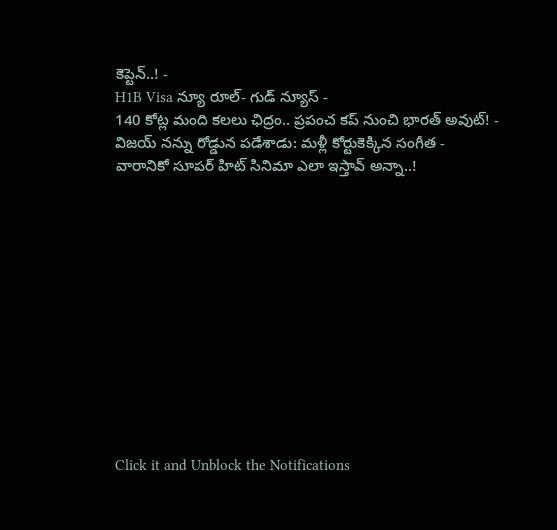కెప్టెన్..! -
H1B Visa న్యూ రూల్- గుడ్ న్యూస్ -
140 కోట్ల మంది కలలు ఛిద్రం.. ప్రపంచ కప్ నుంచి భారత్ అవుట్! -
విజయ్ నన్ను రోడ్డున పడేశాడు: మళ్లీ కోర్టుకెక్కిన సంగీత -
వారానికో సూపర్ హిట్ సినిమా ఎలా ఇస్తావ్ అన్నా..!












Click it and Unblock the Notifications